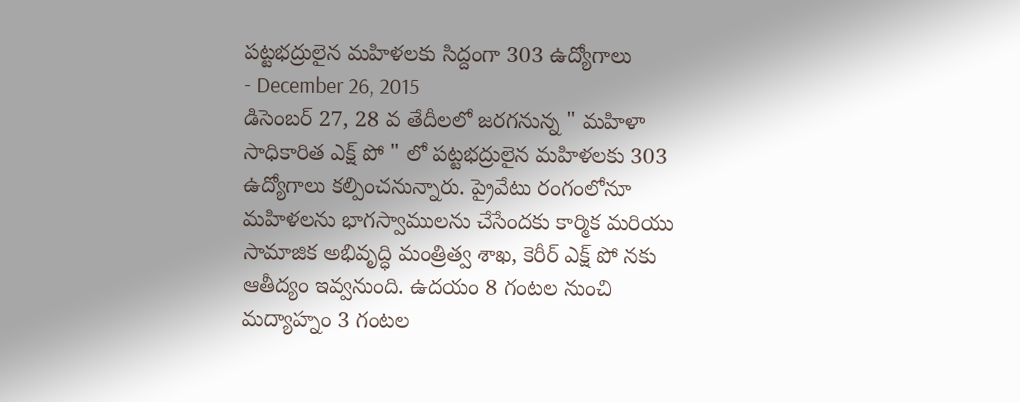పట్టభద్రులైన మహిళలకు సిద్దంగా 303 ఉద్యోగాలు
- December 26, 2015
డిసెంబర్ 27, 28 వ తేదీలలో జరగనున్న " మహిళా సాధికారిత ఎక్ష్ పో " లో పట్టభద్రులైన మహిళలకు 303 ఉద్యోగాలు కల్పించనున్నారు. ప్రైవేటు రంగంలోనూ మహిళలను భాగస్వాములను చేసేందకు కార్మిక మరియు సామాజిక అభివృద్ధి మంత్రిత్వ శాఖ, కెరీర్ ఎక్ష్ పో నకు ఆతీద్యం ఇవ్వనుంది. ఉదయం 8 గంటల నుంచి మద్యాహ్నం 3 గంటల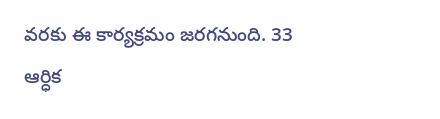వరకు ఈ కార్యక్రమం జరగనుంది. 33 ఆర్ధిక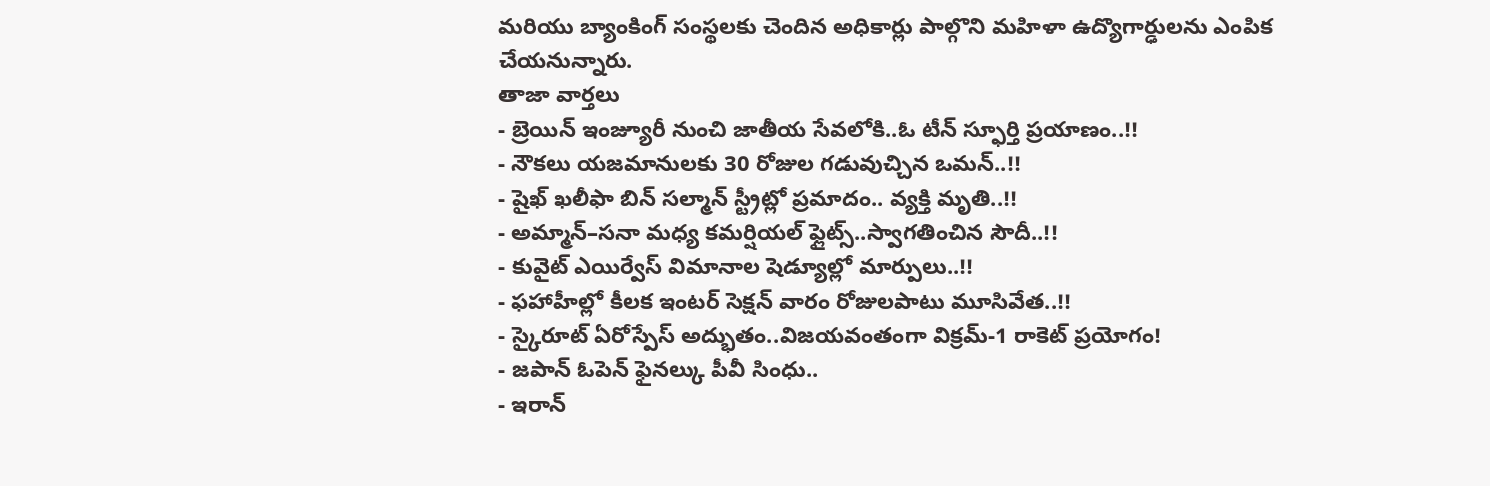మరియు బ్యాంకింగ్ సంస్థలకు చెందిన అధికార్లు పాల్గొని మహిళా ఉద్యొగార్ఢులను ఎంపిక చేయనున్నారు.
తాజా వార్తలు
- బ్రెయిన్ ఇంజ్యూరీ నుంచి జాతీయ సేవలోకి..ఓ టీన్ స్ఫూర్తి ప్రయాణం..!!
- నౌకలు యజమానులకు 30 రోజుల గడువుచ్చిన ఒమన్..!!
- షైఖ్ ఖలీఫా బిన్ సల్మాన్ స్ట్రీట్లో ప్రమాదం.. వ్యక్తి మృతి..!!
- అమ్మాన్–సనా మధ్య కమర్షియల్ ఫ్లైట్స్..స్వాగతించిన సౌదీ..!!
- కువైట్ ఎయిర్వేస్ విమానాల షెడ్యూల్లో మార్పులు..!!
- ఫహాహీల్లో కీలక ఇంటర్ సెక్షన్ వారం రోజులపాటు మూసివేత..!!
- స్కైరూట్ ఏరోస్పేస్ అద్భుతం..విజయవంతంగా విక్రమ్-1 రాకెట్ ప్రయోగం!
- జపాన్ ఓపెన్ ఫైనల్కు పీవీ సింధు..
- ఇరాన్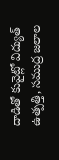దాడితో కువైట్లో విద్యుత్ ఉత్పత్తి, సముద్ర జలాల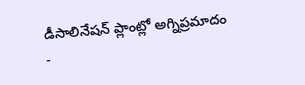డీసాలినేషన్ ప్లాంట్లో అగ్నిప్రమాదం
-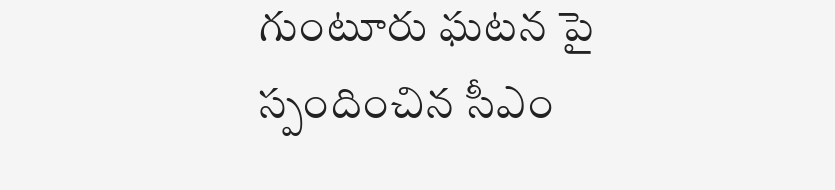గుంటూరు ఘటన పై స్పందించిన సీఎం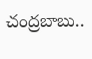చంద్రబాబు..